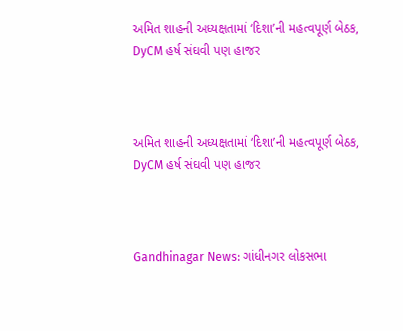અમિત શાહની અધ્યક્ષતામાં ‘દિશા’ની મહત્વપૂર્ણ બેઠક, DyCM હર્ષ સંઘવી પણ હાજર



અમિત શાહની અધ્યક્ષતામાં ‘દિશા’ની મહત્વપૂર્ણ બેઠક, DyCM હર્ષ સંઘવી પણ હાજર



Gandhinagar News: ગાંધીનગર લોકસભા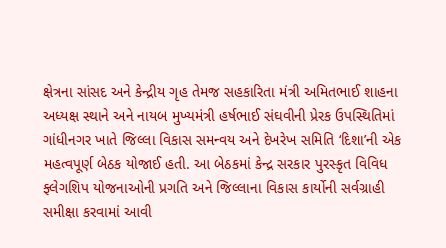ક્ષેત્રના સાંસદ અને કેન્દ્રીય ગૃહ તેમજ સહકારિતા મંત્રી અમિતભાઈ શાહના અધ્યક્ષ સ્થાને અને નાયબ મુખ્યમંત્રી હર્ષભાઈ સંઘવીની પ્રેરક ઉપસ્થિતિમાં ગાંધીનગર ખાતે જિલ્લા વિકાસ સમન્વય અને દેખરેખ સમિતિ ‘દિશા’ની એક મહત્વપૂર્ણ બેઠક યોજાઈ હતી. આ બેઠકમાં કેન્દ્ર સરકાર પુરસ્કૃત વિવિધ ફ્લેગશિપ યોજનાઓની પ્રગતિ અને જિલ્લાના વિકાસ કાર્યોની સર્વગ્રાહી સમીક્ષા કરવામાં આવી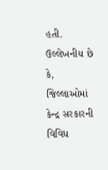હતી.
ઉલ્લેખનીય છે કે, જિલ્લાઓમાં કેન્દ્ર સરકારની વિવિધ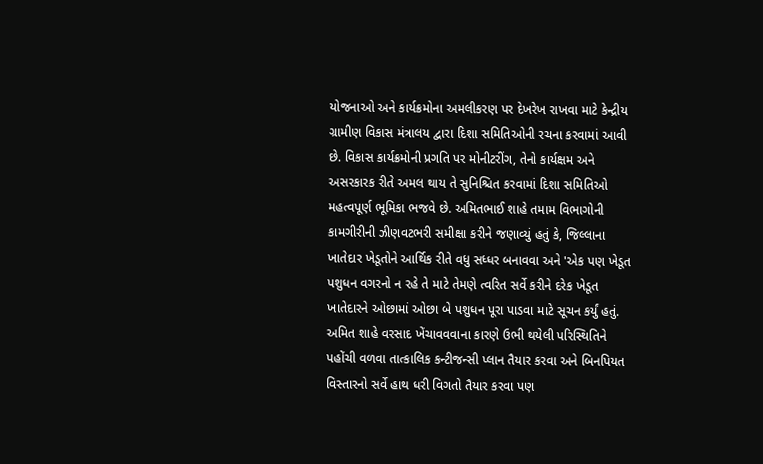યોજનાઓ અને કાર્યક્રમોના અમલીકરણ પર દેખરેખ રાખવા માટે કેન્દ્રીય ગ્રામીણ વિકાસ મંત્રાલય દ્વારા દિશા સમિતિઓની રચના કરવામાં આવી છે. વિકાસ કાર્યક્રમોની પ્રગતિ પર મોનીટરીંગ, તેનો કાર્યક્ષમ અને અસરકારક રીતે અમલ થાય તે સુનિશ્ચિત કરવામાં દિશા સમિતિઓ મહત્વપૂર્ણ ભૂમિકા ભજવે છે. અમિતભાઈ શાહે તમામ વિભાગોની કામગીરીની ઝીણવટભરી સમીક્ષા કરીને જણાવ્યું હતું કે, જિલ્લાના ખાતેદાર ખેડૂતોને આર્થિક રીતે વધુ સધ્ધર બનાવવા અને 'એક પણ ખેડૂત પશુધન વગરનો ન રહે તે માટે તેમણે ત્વરિત સર્વે કરીને દરેક ખેડૂત ખાતેદારને ઓછામાં ઓછા બે પશુધન પૂરા પાડવા માટે સૂચન કર્યું હતું.
અમિત શાહે વરસાદ ખેંચાવવવાના કારણે ઉભી થયેલી પરિસ્થિતિને પહોંચી વળવા તાત્કાલિક કન્ટીજન્સી પ્લાન તૈયાર કરવા અને બિનપિયત વિસ્તારનો સર્વે હાથ ધરી વિગતો તૈયાર કરવા પણ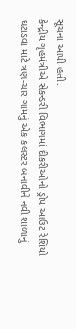સૂચના આપી હતી.
કેન્દ્રીય ગૃહમંત્રીએ સેકન્ડરી વિભાગમાં દીકરીઓનો ડ્રોપ આઉટ રેશિયો ઘટાડવા માટે ત્રણ-ચાર ગામનું એક કલસ્ટર બનાવીને નવી શાળાનું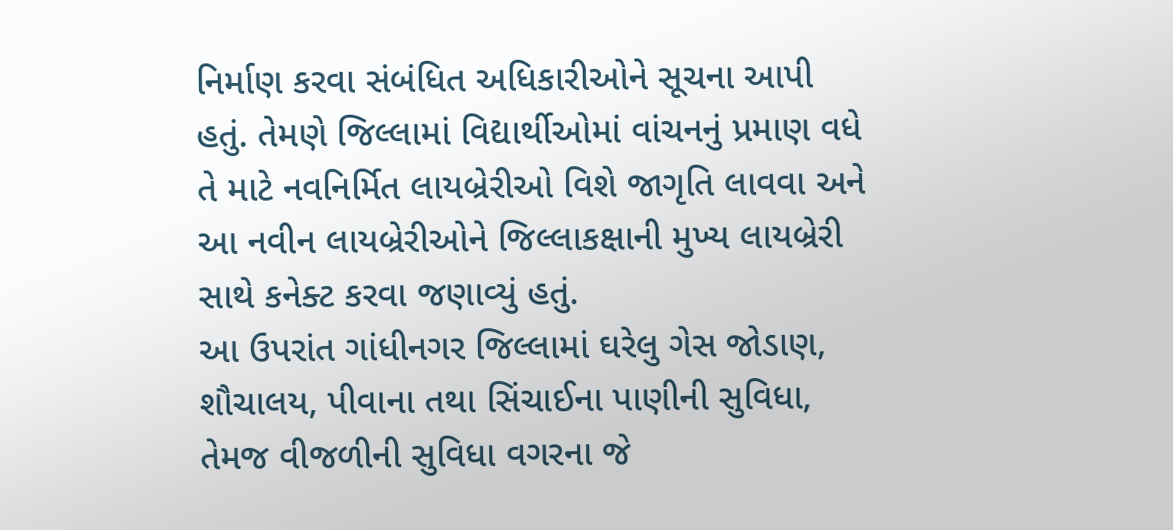નિર્માણ કરવા સંબંધિત અધિકારીઓને સૂચના આપી હતું. તેમણે જિલ્લામાં વિદ્યાર્થીઓમાં વાંચનનું પ્રમાણ વધે તે માટે નવનિર્મિત લાયબ્રેરીઓ વિશે જાગૃતિ લાવવા અને આ નવીન લાયબ્રેરીઓને જિલ્લાકક્ષાની મુખ્ય લાયબ્રેરી સાથે કનેક્ટ કરવા જણાવ્યું હતું.
આ ઉપરાંત ગાંધીનગર જિલ્લામાં ઘરેલુ ગેસ જોડાણ, શૌચાલય, પીવાના તથા સિંચાઈના પાણીની સુવિધા, તેમજ વીજળીની સુવિધા વગરના જે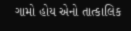ગામો હોય એનો તાત્કાલિક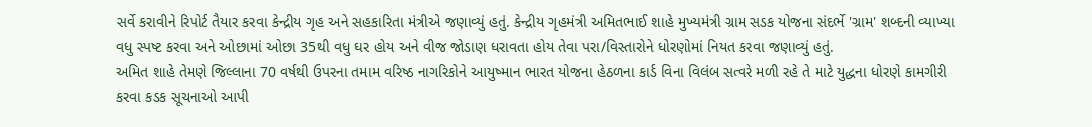સર્વે કરાવીને રિપોર્ટ તૈયાર કરવા કેન્દ્રીય ગૃહ અને સહકારિતા મંત્રીએ જણાવ્યું હતું. કેન્દ્રીય ગૃહમંત્રી અમિતભાઈ શાહે મુખ્યમંત્રી ગ્રામ સડક યોજના સંદર્ભે 'ગ્રામ' શબ્દની વ્યાખ્યા વધુ સ્પષ્ટ કરવા અને ઓછામાં ઓછા 35થી વધુ ઘર હોય અને વીજ જોડાણ ધરાવતા હોય તેવા પરા/વિસ્તારોને ધોરણોમાં નિયત કરવા જણાવ્યું હતું.
અમિત શાહે તેમણે જિલ્લાના 70 વર્ષથી ઉપરના તમામ વરિષ્ઠ નાગરિકોને આયુષ્માન ભારત યોજના હેઠળના કાર્ડ વિના વિલંબ સત્વરે મળી રહે તે માટે યુદ્ધના ધોરણે કામગીરી કરવા કડક સૂચનાઓ આપી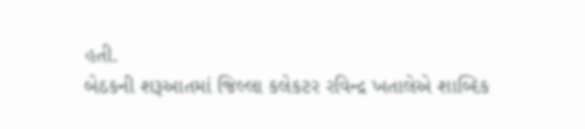હતી.
બેઠકની શરૂઆતમાં જિલ્લા કલેકટર રવિન્દ્ર ખતાલેએ શાબ્દિક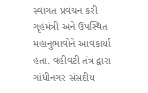સ્વાગત પ્રવચન કરી ગૃહમંત્રી અને ઉપસ્થિત મહાનુભાવોને આવકાર્યા હતા. વહીવટી તંત્ર દ્વારા ગાંધીનગર સંસદીય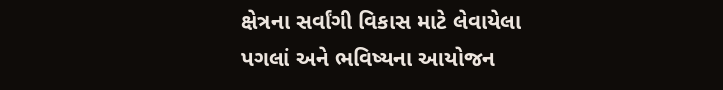ક્ષેત્રના સર્વાંગી વિકાસ માટે લેવાયેલા પગલાં અને ભવિષ્યના આયોજન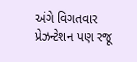અંગે વિગતવાર પ્રેઝન્ટેશન પણ રજૂ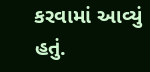કરવામાં આવ્યું હતું.